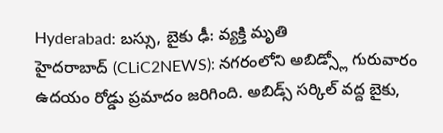Hyderabad: బస్సు, బైకు ఢీ: వ్యక్తి మృతి
హైదరాబాద్ (CLiC2NEWS): నగరంలోని అబిడ్స్లో గురువారం ఉదయం రోడ్డు ప్రమాదం జరిగింది. అబిడ్స్ సర్కిల్ వద్ద బైకు,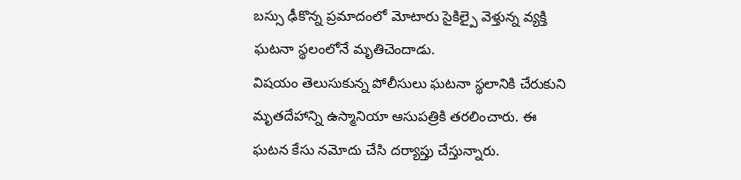బస్సు ఢీకొన్న ప్రమాదంలో మోటారు సైకిల్పై వెళ్తున్న వ్యక్తి ఘటనా స్థలంలోనే మృతిచెందాడు.
విషయం తెలుసుకున్న పోలీసులు ఘటనా స్థలానికి చేరుకుని మృతదేహాన్ని ఉస్మానియా ఆసుపత్రికి తరలించారు. ఈ ఘటన కేసు నమోదు చేసి దర్యాప్తు చేస్తున్నారు.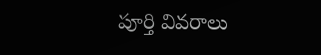పూర్తి వివరాలు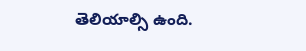తెలియాల్సి ఉంది.